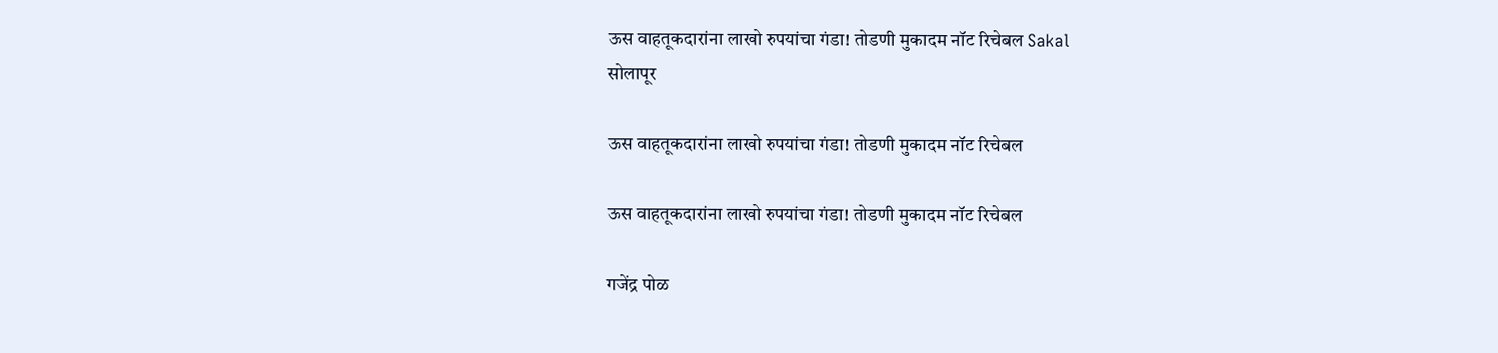ऊस वाहतूकदारांना लाखो रुपयांचा गंडा! तोडणी मुकादम नॉट रिचेबल Sakal
सोलापूर

ऊस वाहतूकदारांना लाखो रुपयांचा गंडा! तोडणी मुकादम नॉट रिचेबल

ऊस वाहतूकदारांना लाखो रुपयांचा गंडा! तोडणी मुकादम नॉट रिचेबल

गजेंद्र पोळ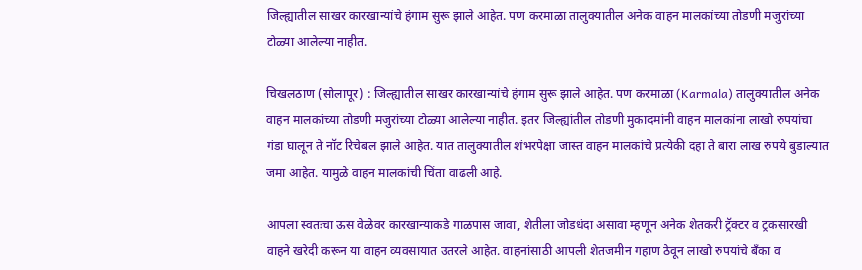जिल्ह्यातील साखर कारखान्यांचे हंगाम सुरू झाले आहेत. पण करमाळा तालुक्‍यातील अनेक वाहन मालकांच्या तोडणी मजुरांच्या टोळ्या आलेल्या नाहीत.

चिखलठाण (सोलापूर) : जिल्ह्यातील साखर कारखान्यांचे हंगाम सुरू झाले आहेत. पण करमाळा (Karmala) तालुक्‍यातील अनेक वाहन मालकांच्या तोडणी मजुरांच्या टोळ्या आलेल्या नाहीत. इतर जिल्ह्यांतील तोडणी मुकादमांनी वाहन मालकांना लाखो रुपयांचा गंडा घालून ते नॉट रिचेबल झाले आहेत. यात तालुक्‍यातील शंभरपेक्षा जास्त वाहन मालकांचे प्रत्येकी दहा ते बारा लाख रुपये बुडाल्यात जमा आहेत. यामुळे वाहन मालकांची चिंता वाढली आहे.

आपला स्वतःचा ऊस वेळेवर कारखान्याकडे गाळपास जावा, शेतीला जोडधंदा असावा म्हणून अनेक शेतकरी ट्रॅक्‍टर व ट्रकसारखी वाहने खरेदी करून या वाहन व्यवसायात उतरले आहेत. वाहनांसाठी आपली शेतजमीन गहाण ठेवून लाखो रुपयांचे बॅंका व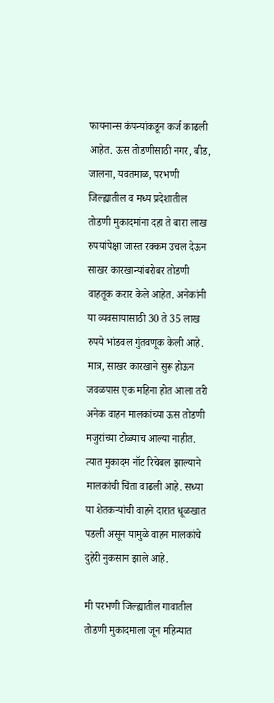फायनान्स कंपन्यांकडून कर्ज काढली आहेत. ऊस तोडणीसाठी नगर, बीड, जालना, यवतमाळ, परभणी जिल्ह्यातील व मध्य प्रदेशातील तोडणी मुकादमांना दहा ते बारा लाख रुपयांपेक्षा जास्त रक्कम उचल देऊन साखर कारखान्यांबरोबर तोडणी वाहतूक करार केले आहेत. अनेकांनी या व्यवसायासाठी 30 ते 35 लाख रुपये भांडवल गुंतवणूक केली आहे. मात्र, साखर कारखाने सुरू होऊन जवळपास एक महिना होत आला तरी अनेक वाहन मालकांच्या ऊस तोडणी मजुरांच्या टोळ्याच आल्या नाहीत. त्यात मुकादम नॉट रिचेबल झाल्याने मालकांची चिंता वाढली आहे. सध्या या शेतकऱ्यांची वाहने दारात धूळखात पडली असून यामुळे वाहन मालकांचे दुहेरी नुकसान झाले आहे.

मी परभणी जिल्ह्यातील गावातील तोडणी मुकादमाला जून महिन्यात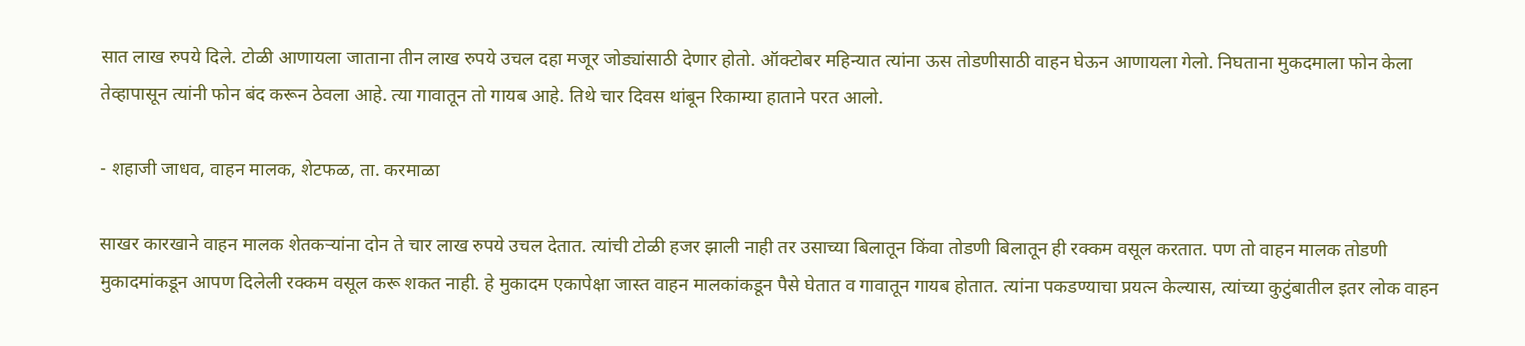सात लाख रुपये दिले. टोळी आणायला जाताना तीन लाख रुपये उचल दहा मजूर जोड्यांसाठी देणार होतो. ऑक्‍टोबर महिन्यात त्यांना ऊस तोडणीसाठी वाहन घेऊन आणायला गेलो. निघताना मुकदमाला फोन केला तेव्हापासून त्यांनी फोन बंद करून ठेवला आहे. त्या गावातून तो गायब आहे. तिथे चार दिवस थांबून रिकाम्या हाताने परत आलो.

- शहाजी जाधव, वाहन मालक, शेटफळ, ता. करमाळा

साखर कारखाने वाहन मालक शेतकऱ्यांना दोन ते चार लाख रुपये उचल देतात. त्यांची टोळी हजर झाली नाही तर उसाच्या बिलातून किंवा तोडणी बिलातून ही रक्कम वसूल करतात. पण तो वाहन मालक तोडणी मुकादमांकडून आपण दिलेली रक्कम वसूल करू शकत नाही. हे मुकादम एकापेक्षा जास्त वाहन मालकांकडून पैसे घेतात व गावातून गायब होतात. त्यांना पकडण्याचा प्रयत्न केल्यास, त्यांच्या कुटुंबातील इतर लोक वाहन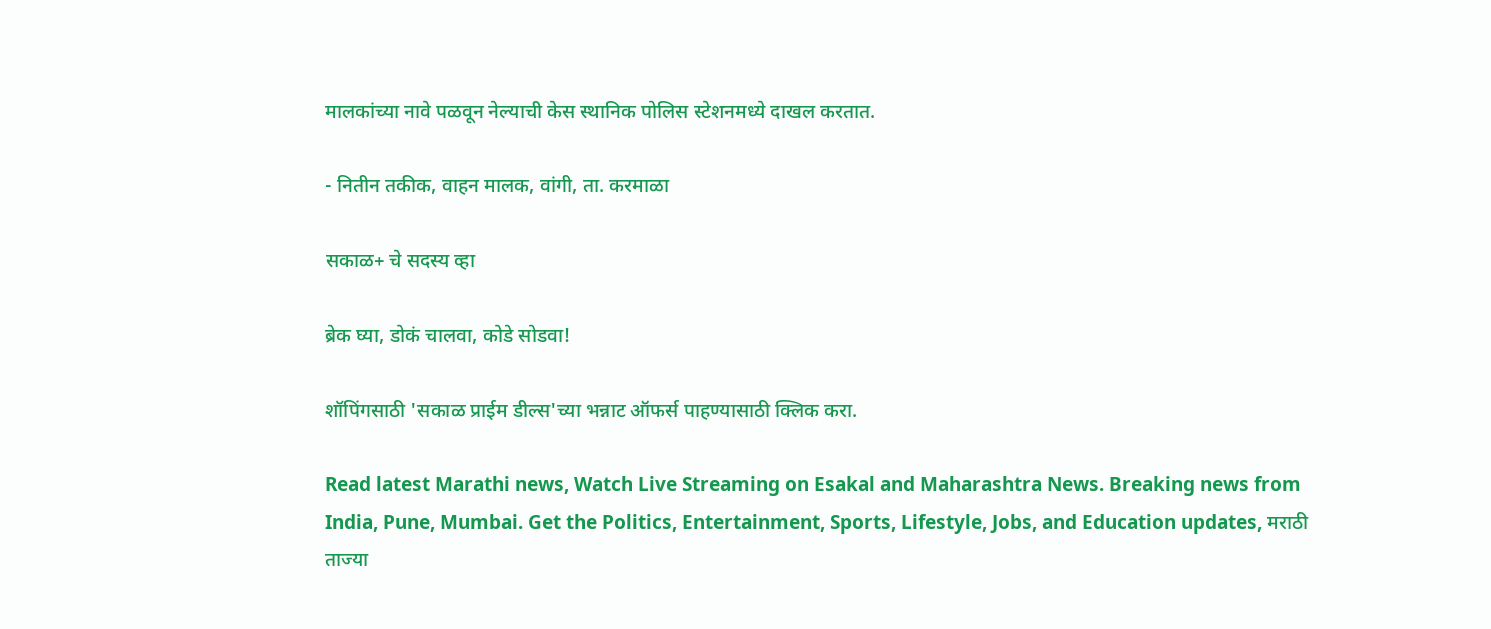मालकांच्या नावे पळवून नेल्याची केस स्थानिक पोलिस स्टेशनमध्ये दाखल करतात.

- नितीन तकीक, वाहन मालक, वांगी, ता. करमाळा

सकाळ+ चे सदस्य व्हा

ब्रेक घ्या, डोकं चालवा, कोडे सोडवा!

शॉपिंगसाठी 'सकाळ प्राईम डील्स'च्या भन्नाट ऑफर्स पाहण्यासाठी क्लिक करा.

Read latest Marathi news, Watch Live Streaming on Esakal and Maharashtra News. Breaking news from India, Pune, Mumbai. Get the Politics, Entertainment, Sports, Lifestyle, Jobs, and Education updates, मराठी ताज्या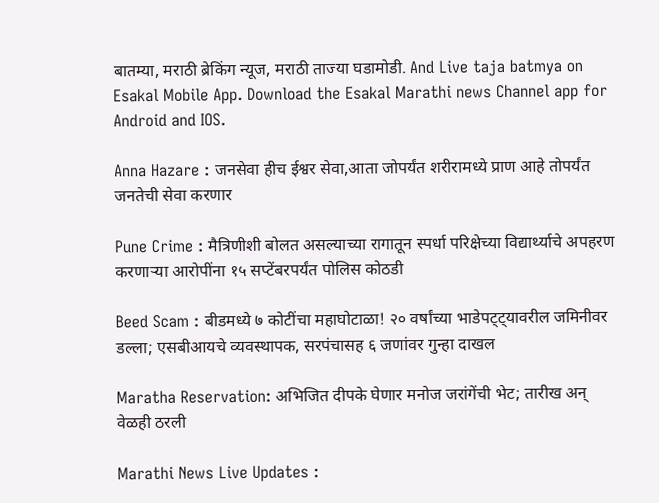बातम्या, मराठी ब्रेकिंग न्यूज, मराठी ताज्या घडामोडी. And Live taja batmya on Esakal Mobile App. Download the Esakal Marathi news Channel app for Android and IOS.

Anna Hazare : जनसेवा हीच ईश्वर सेवा,आता जोपर्यंत शरीरामध्ये प्राण आहे तोपर्यंत जनतेची सेवा करणार

Pune Crime : मैत्रिणीशी बोलत असल्याच्या रागातून स्पर्धा परिक्षेच्या विद्यार्थ्याचे अपहरण करणाऱ्या आरोपींना १५ सप्टेंबरपर्यंत पोलिस कोठडी

Beed Scam : बीडमध्ये ७ कोटींचा महाघोटाळा! २० वर्षांच्या भाडेपट्ट्यावरील जमिनीवर डल्ला; एसबीआयचे व्यवस्थापक, सरपंचासह ६ जणांवर गुन्हा दाखल

Maratha Reservation: अभिजित दीपके घेणार मनोज जरांगेंची भेट; तारीख अन् वेळही ठरली

Marathi News Live Updates :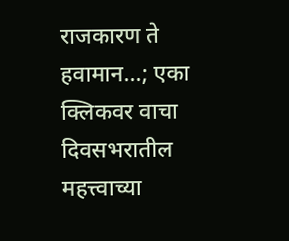राजकारण ते हवामान...; एका क्लिकवर वाचा दिवसभरातील महत्त्वाच्या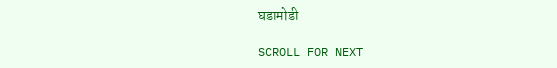घडामोडी

SCROLL FOR NEXT